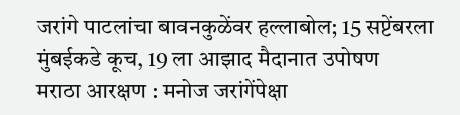जरांगे पाटलांचा बावनकुळेंवर हल्लाबोल; 15 सप्टेंबरला मुंबईकडे कूच, 19 ला आझाद मैदानात उपोषण
मराठा आरक्षण : मनोज जरांगेंपेक्षा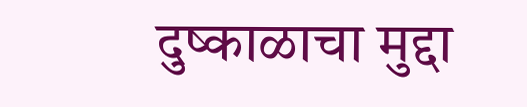दुष्काळाचा मुद्दा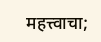महत्त्वाचा;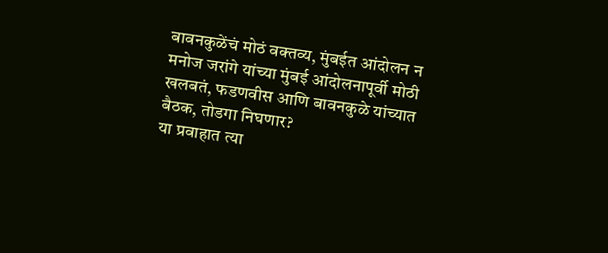बावनकुळेंचं मोठं वक्तव्य, मुंबईत आंदोलन न
मनोज जरांगे यांच्या मुंबई आंदोलनापूर्वी मोठी खलबतं, फडणवीस आणि बावनकुळे यांच्यात बैठक, तोडगा निघणार?
या प्रवाहात त्या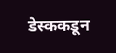डेस्ककडून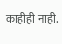काहीही नाही.